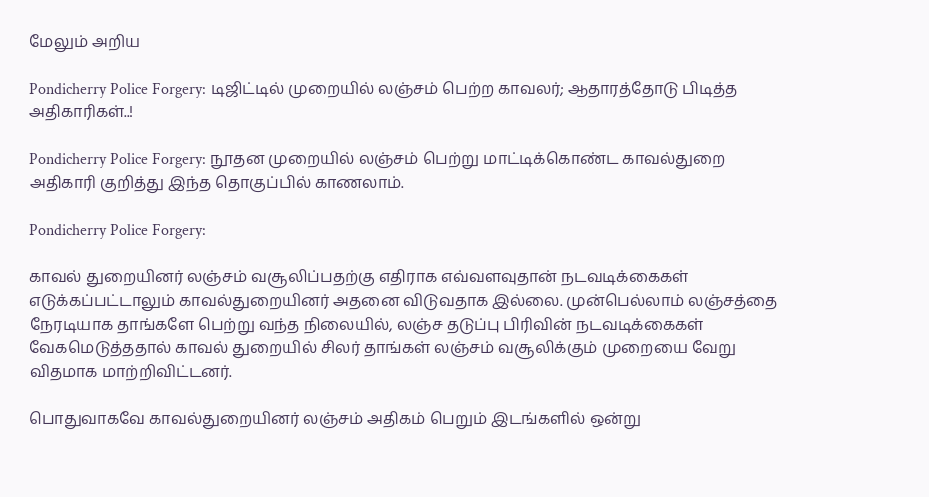மேலும் அறிய

Pondicherry Police Forgery: டிஜிட்டில் முறையில் லஞ்சம் பெற்ற காவலர்; ஆதாரத்தோடு பிடித்த அதிகாரிகள்..!

Pondicherry Police Forgery: நூதன முறையில் லஞ்சம் பெற்று மாட்டிக்கொண்ட காவல்துறை அதிகாரி குறித்து இந்த தொகுப்பில் காணலாம்.

Pondicherry Police Forgery:

காவல் துறையினர் லஞ்சம் வசூலிப்பதற்கு எதிராக எவ்வளவுதான் நடவடிக்கைகள் எடுக்கப்பட்டாலும் காவல்துறையினர் அதனை விடுவதாக இல்லை. முன்பெல்லாம் லஞ்சத்தை நேரடியாக தாங்களே பெற்று வந்த நிலையில், லஞ்ச தடுப்பு பிரிவின் நடவடிக்கைகள் வேகமெடுத்ததால் காவல் துறையில் சிலர் தாங்கள் லஞ்சம் வசூலிக்கும் முறையை வேறு விதமாக மாற்றிவிட்டனர்.

பொதுவாகவே காவல்துறையினர் லஞ்சம் அதிகம் பெறும் இடங்களில் ஒன்று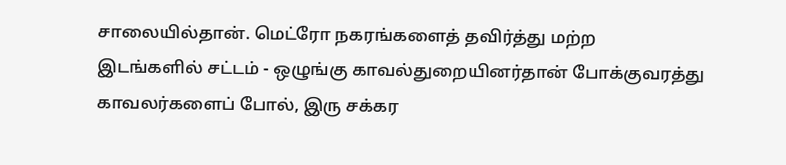சாலையில்தான். மெட்ரோ நகரங்களைத் தவிர்த்து மற்ற இடங்களில் சட்டம் - ஒழுங்கு காவல்துறையினர்தான் போக்குவரத்து காவலர்களைப் போல், இரு சக்கர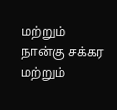மற்றும் நான்கு சக்கர மற்றும்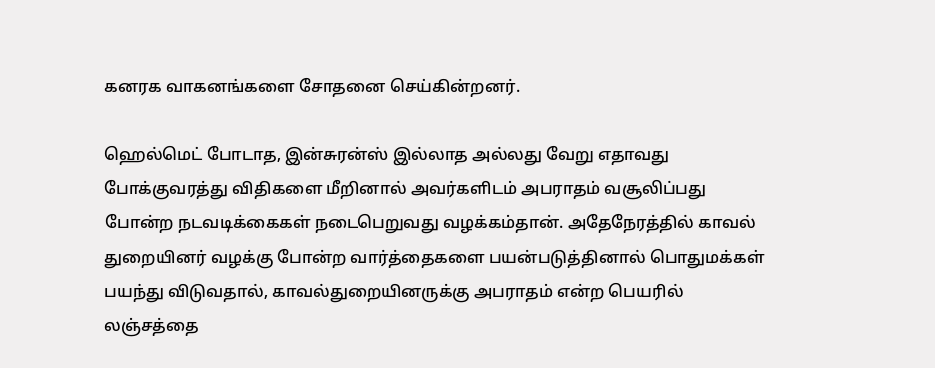கனரக வாகனங்களை சோதனை செய்கின்றனர்.

ஹெல்மெட் போடாத, இன்சுரன்ஸ் இல்லாத அல்லது வேறு எதாவது போக்குவரத்து விதிகளை மீறினால் அவர்களிடம் அபராதம் வசூலிப்பது போன்ற நடவடிக்கைகள் நடைபெறுவது வழக்கம்தான். அதேநேரத்தில் காவல் துறையினர் வழக்கு போன்ற வார்த்தைகளை பயன்படுத்தினால் பொதுமக்கள் பயந்து விடுவதால், காவல்துறையினருக்கு அபராதம் என்ற பெயரில் லஞ்சத்தை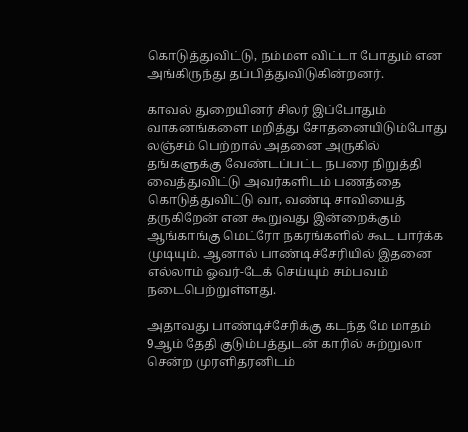கொடுத்துவிட்டு, நம்மள விட்டா போதும் என அங்கிருந்து தப்பித்துவிடுகின்றனர்.

காவல் துறையினர் சிலர் இப்போதும் வாகனங்களை மறித்து சோதனையிடும்போது லஞ்சம் பெற்றால் அதனை அருகில் தங்களுக்கு வேண்டப்பட்ட நபரை நிறுத்தி வைத்துவிட்டு அவர்களிடம் பணத்தை கொடுத்துவிட்டு வா, வண்டி சாவியைத் தருகிறேன் என கூறுவது இன்றைக்கும் ஆங்காங்கு மெட்ரோ நகரங்களில் கூட பார்க்க முடியும். ஆனால் பாண்டிச்சேரியில் இதனை எல்லாம் ஓவர்-டேக் செய்யும் சம்பவம் நடைபெற்றுள்ளது.

அதாவது பாண்டிச்சேரிக்கு கடந்த மே மாதம் 9ஆம் தேதி குடும்பத்துடன் காரில் சுற்றுலா சென்ற முரளிதரனிடம்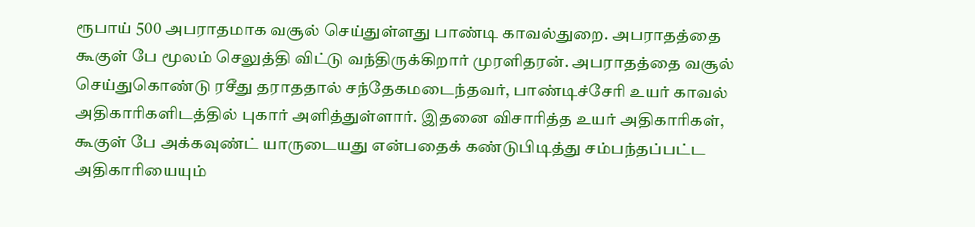ரூபாய் 500 அபராதமாக வசூல் செய்துள்ளது பாண்டி காவல்துறை. அபராதத்தை கூகுள் பே மூலம் செலுத்தி விட்டு வந்திருக்கிறார் முரளிதரன். அபராதத்தை வசூல் செய்துகொண்டு ரசீது தராததால் சந்தேகமடைந்தவர், பாண்டிச்சேரி உயர் காவல் அதிகாரிகளிடத்தில் புகார் அளித்துள்ளார். இதனை விசாரித்த உயர் அதிகாரிகள், கூகுள் பே அக்கவுண்ட் யாருடையது என்பதைக் கண்டுபிடித்து சம்பந்தப்பட்ட அதிகாரியையும்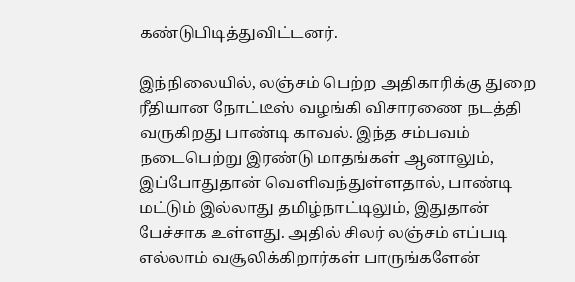கண்டுபிடித்துவிட்டனர்.

இந்நிலையில், லஞ்சம் பெற்ற அதிகாரிக்கு துறை ரீதியான நோட்டீஸ் வழங்கி விசாரணை நடத்தி வருகிறது பாண்டி காவல். இந்த சம்பவம் நடைபெற்று இரண்டு மாதங்கள் ஆனாலும், இப்போதுதான் வெளிவந்துள்ளதால், பாண்டி மட்டும் இல்லாது தமிழ்நாட்டிலும், இதுதான் பேச்சாக உள்ளது. அதில் சிலர் லஞ்சம் எப்படி எல்லாம் வசூலிக்கிறார்கள் பாருங்களேன்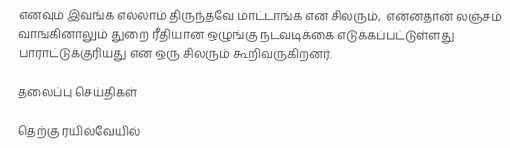எனவும் இவங்க எல்லாம் திருந்தவே மாட்டாங்க என சிலரும்,  என்னதான் லஞ்சம் வாங்கினாலும் துறை ரீதியான ஒழுங்கு நடவடிக்கை எடுக்கப்பட்டுள்ளது பாராட்டுக்குரியது என ஒரு சிலரும் கூறிவருகிறனர்.

தலைப்பு செய்திகள்

தெற்கு ரயில்வேயில்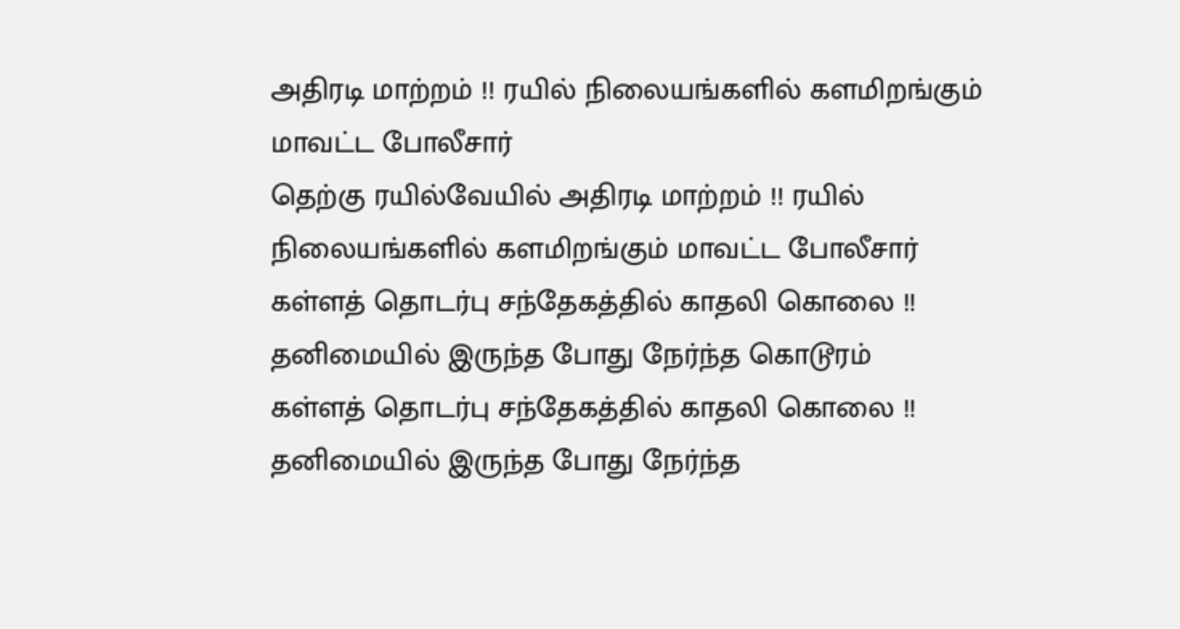அதிரடி மாற்றம் !! ரயில் நிலையங்களில் களமிறங்கும் மாவட்ட போலீசார்
தெற்கு ரயில்வேயில் அதிரடி மாற்றம் !! ரயில் நிலையங்களில் களமிறங்கும் மாவட்ட போலீசார்
கள்ளத் தொடர்பு சந்தேகத்தில் காதலி கொலை !! தனிமையில் இருந்த போது நேர்ந்த கொடூரம்
கள்ளத் தொடர்பு சந்தேகத்தில் காதலி கொலை !! தனிமையில் இருந்த போது நேர்ந்த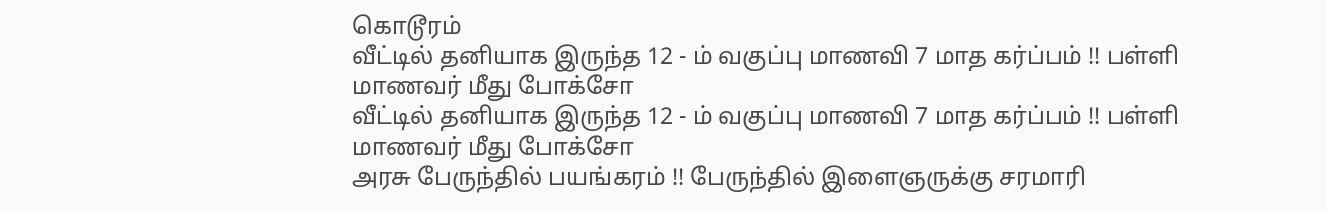கொடூரம்
வீட்டில் தனியாக இருந்த 12 - ம் வகுப்பு மாணவி 7 மாத கர்ப்பம் !! பள்ளி மாணவர் மீது போக்சோ
வீட்டில் தனியாக இருந்த 12 - ம் வகுப்பு மாணவி 7 மாத கர்ப்பம் !! பள்ளி மாணவர் மீது போக்சோ
அரசு பேருந்தில் பயங்கரம் !! பேருந்தில் இளைஞருக்கு சரமாரி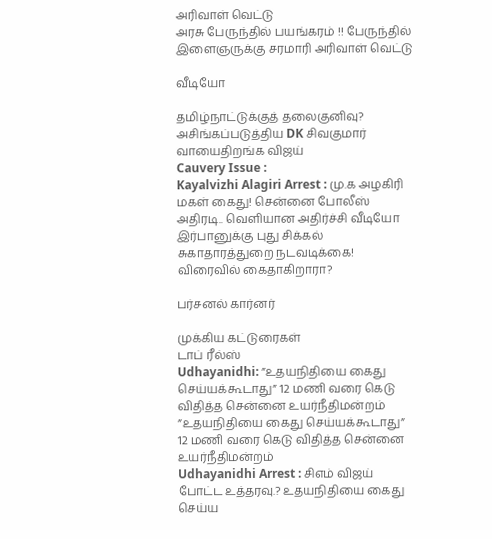அரிவாள் வெட்டு
அரசு பேருந்தில் பயங்கரம் !! பேருந்தில் இளைஞருக்கு சரமாரி அரிவாள் வெட்டு

வீடியோ

தமிழ்நாட்டுக்குத் தலைகுனிவு? அசிங்கப்படுத்திய DK சிவகுமார் வாயைதிறங்க விஜய்
Cauvery Issue :
Kayalvizhi Alagiri Arrest : மு.க அழகிரி மகள் கைது! சென்னை போலீஸ் அதிரடி.. வெளியான அதிர்ச்சி வீடியோ
இர்பானுக்கு புது சிக்கல் சுகாதாரத்துறை நடவடிக்கை! விரைவில் கைதாகிறாரா?

பர்சனல் கார்னர்

முக்கிய கட்டுரைகள்
டாப் ரீல்ஸ்
Udhayanidhi: ”உதயநிதியை கைது செய்யக்கூடாது” 12 மணி வரை கெடு விதித்த சென்னை உயர்நீதிமன்றம்
”உதயநிதியை கைது செய்யக்கூடாது” 12 மணி வரை கெடு விதித்த சென்னை உயர்நீதிமன்றம்
Udhayanidhi Arrest : சிஎம் விஜய் போட்ட உத்தரவு.? உதயநிதியை கைது செய்ய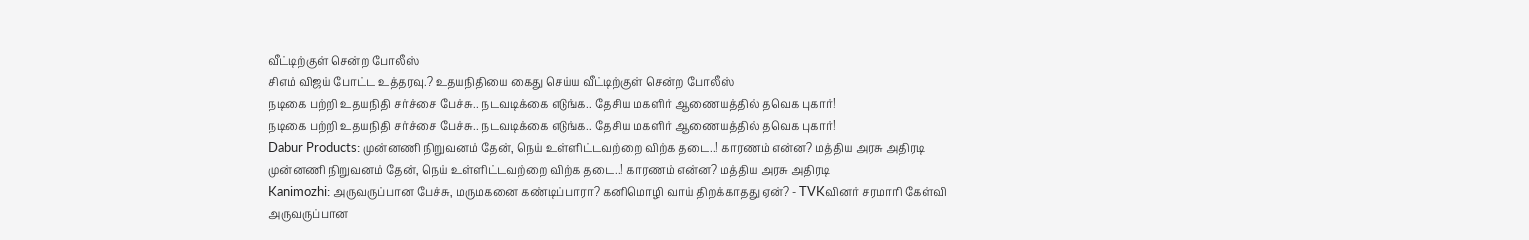வீட்டிற்குள் சென்ற போலீஸ்
சிஎம் விஜய் போட்ட உத்தரவு.? உதயநிதியை கைது செய்ய வீட்டிற்குள் சென்ற போலீஸ்
நடிகை பற்றி உதயநிதி சர்ச்சை பேச்சு.. நடவடிக்கை எடுங்க.. தேசிய மகளிர் ஆணையத்தில் தவெக புகார்!
நடிகை பற்றி உதயநிதி சர்ச்சை பேச்சு.. நடவடிக்கை எடுங்க.. தேசிய மகளிர் ஆணையத்தில் தவெக புகார்!
Dabur Products: முன்னணி நிறுவனம் தேன், நெய் உள்ளிட்டவற்றை விற்க தடை..! காரணம் என்ன? மத்திய அரசு அதிரடி
முன்னணி நிறுவனம் தேன், நெய் உள்ளிட்டவற்றை விற்க தடை..! காரணம் என்ன? மத்திய அரசு அதிரடி
Kanimozhi: அருவருப்பான பேச்சு, மருமகனை கண்டிப்பாரா? கனிமொழி வாய் திறக்காதது ஏன்? - TVKவினர் சரமாரி கேள்வி
அருவருப்பான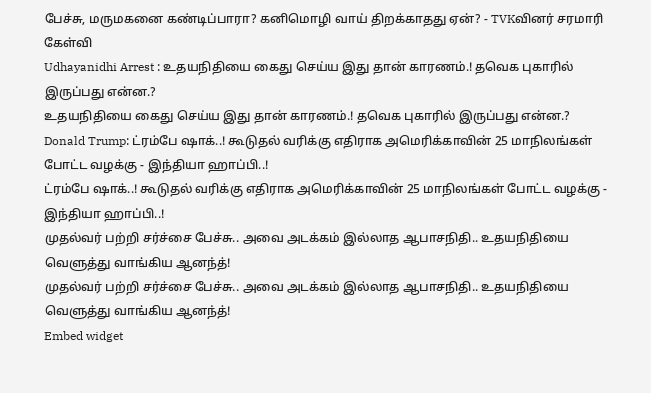பேச்சு, மருமகனை கண்டிப்பாரா? கனிமொழி வாய் திறக்காதது ஏன்? - TVKவினர் சரமாரி கேள்வி
Udhayanidhi Arrest : உதயநிதியை கைது செய்ய இது தான் காரணம்.! தவெக புகாரில் இருப்பது என்ன.?
உதயநிதியை கைது செய்ய இது தான் காரணம்.! தவெக புகாரில் இருப்பது என்ன.?
Donald Trump: ட்ரம்பே ஷாக்..! கூடுதல் வரிக்கு எதிராக அமெரிக்காவின் 25 மாநிலங்கள் போட்ட வழக்கு - இந்தியா ஹாப்பி..!
ட்ரம்பே ஷாக்..! கூடுதல் வரிக்கு எதிராக அமெரிக்காவின் 25 மாநிலங்கள் போட்ட வழக்கு - இந்தியா ஹாப்பி..!
முதல்வர் பற்றி சர்ச்சை பேச்சு.. அவை அடக்கம் இல்லாத ஆபாசநிதி.. உதயநிதியை வெளுத்து வாங்கிய ஆனந்த்!
முதல்வர் பற்றி சர்ச்சை பேச்சு.. அவை அடக்கம் இல்லாத ஆபாசநிதி.. உதயநிதியை வெளுத்து வாங்கிய ஆனந்த்!
Embed widget